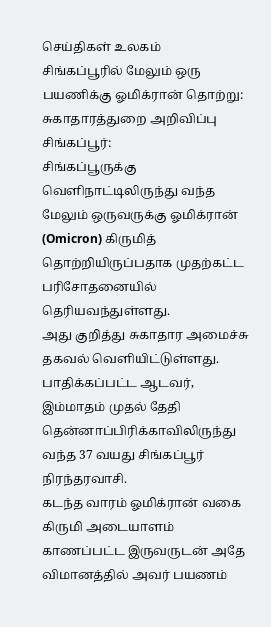செய்திகள் உலகம்
சிங்கப்பூரில் மேலும் ஒரு பயணிக்கு ஓமிக்ரான் தொற்று: சுகாதாரத்துறை அறிவிப்பு
சிங்கப்பூர்:
சிங்கப்பூருக்கு வெளிநாட்டிலிருந்து வந்த மேலும் ஒருவருக்கு ஓமிக்ரான் (Omicron) கிருமித் தொற்றியிருப்பதாக முதற்கட்ட பரிசோதனையில் தெரியவந்துள்ளது.
அது குறித்து சுகாதார அமைச்சு தகவல் வெளியிட்டுள்ளது.
பாதிக்கப்பட்ட ஆடவர், இம்மாதம் முதல் தேதி தென்னாப்பிரிக்காவிலிருந்து வந்த 37 வயது சிங்கப்பூர் நிரந்தரவாசி.
கடந்த வாரம் ஓமிக்ரான் வகை கிருமி அடையாளம் காணப்பட்ட இருவருடன் அதே விமானத்தில் அவர் பயணம்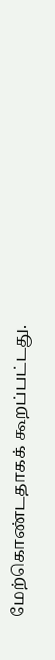மேற்கொண்டதாகக் கூறப்பட்டது.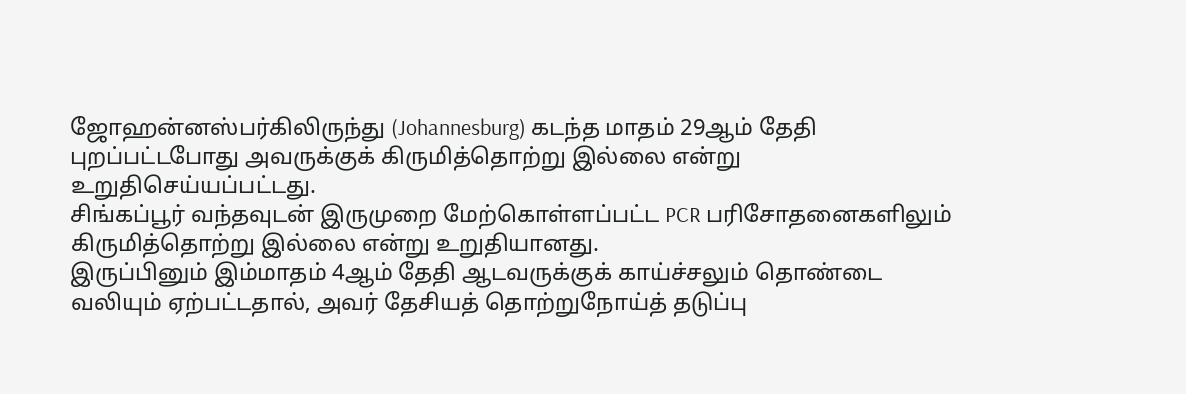ஜோஹன்னஸ்பர்கிலிருந்து (Johannesburg) கடந்த மாதம் 29ஆம் தேதி புறப்பட்டபோது அவருக்குக் கிருமித்தொற்று இல்லை என்று உறுதிசெய்யப்பட்டது.
சிங்கப்பூர் வந்தவுடன் இருமுறை மேற்கொள்ளப்பட்ட PCR பரிசோதனைகளிலும் கிருமித்தொற்று இல்லை என்று உறுதியானது.
இருப்பினும் இம்மாதம் 4ஆம் தேதி ஆடவருக்குக் காய்ச்சலும் தொண்டை வலியும் ஏற்பட்டதால், அவர் தேசியத் தொற்றுநோய்த் தடுப்பு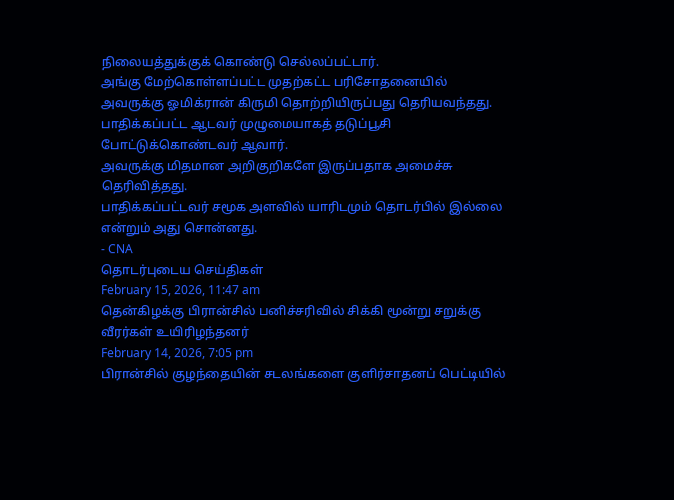நிலையத்துக்குக் கொண்டு செல்லப்பட்டார்.
அங்கு மேற்கொள்ளப்பட்ட முதற்கட்ட பரிசோதனையில் அவருக்கு ஓமிக்ரான் கிருமி தொற்றியிருப்பது தெரியவந்தது.
பாதிக்கப்பட்ட ஆடவர் முழுமையாகத் தடுப்பூசி போட்டுக்கொண்டவர் ஆவார்.
அவருக்கு மிதமான அறிகுறிகளே இருப்பதாக அமைச்சு தெரிவித்தது.
பாதிக்கப்பட்டவர் சமூக அளவில் யாரிடமும் தொடர்பில் இல்லை என்றும் அது சொன்னது.
- CNA
தொடர்புடைய செய்திகள்
February 15, 2026, 11:47 am
தென்கிழக்கு பிரான்சில் பனிச்சரிவில் சிக்கி மூன்று சறுக்கு வீரர்கள் உயிரிழந்தனர்
February 14, 2026, 7:05 pm
பிரான்சில் குழந்தையின் சடலங்களை குளிர்சாதனப் பெட்டியில்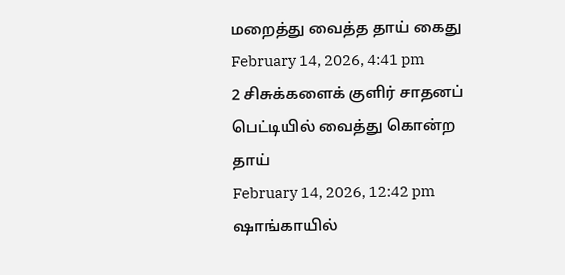மறைத்து வைத்த தாய் கைது
February 14, 2026, 4:41 pm
2 சிசுக்களைக் குளிர் சாதனப் பெட்டியில் வைத்து கொன்ற தாய்
February 14, 2026, 12:42 pm
ஷாங்காயில்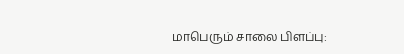மாபெரும் சாலை பிளப்பு: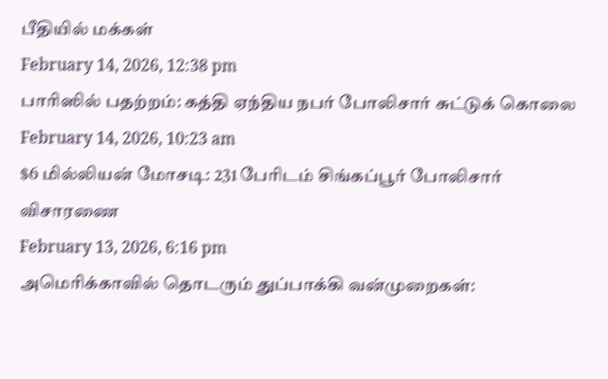பீதியில் மக்கள்
February 14, 2026, 12:38 pm
பாரிஸில் பதற்றம்: கத்தி ஏந்திய நபர் போலிசார் சுட்டுக் கொலை
February 14, 2026, 10:23 am
$6 மில்லியன் மோசடி: 231 பேரிடம் சிங்கப்பூர் போலிசார் விசாரணை
February 13, 2026, 6:16 pm
அமெரிக்காவில் தொடரும் துப்பாக்கி வன்முறைகள்: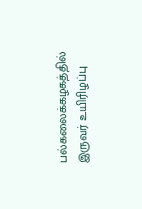பல்கலைக்கழகத்தில் இருவர் உயிரிழப்பு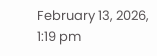February 13, 2026, 1:19 pm